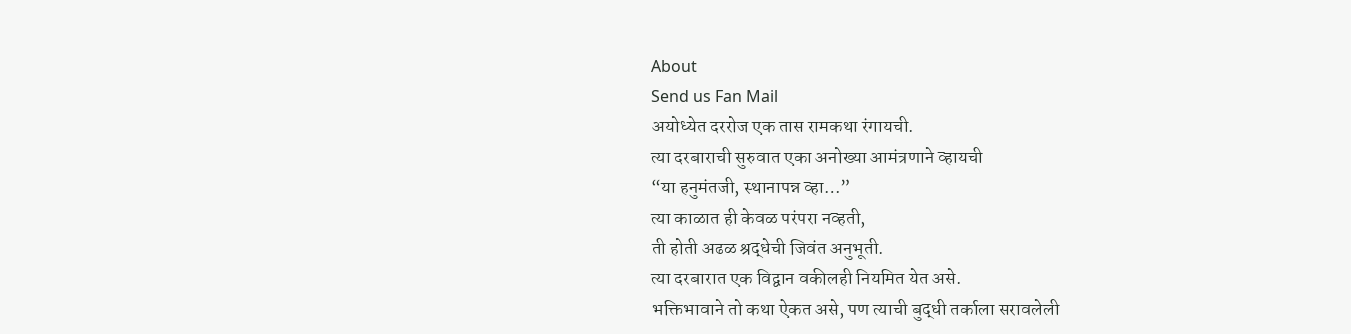About
Send us Fan Mail
अयोध्येत दररोज एक तास रामकथा रंगायची.
त्या दरबाराची सुरुवात एका अनोख्या आमंत्रणाने व्हायची
“या हनुमंतजी, स्थानापन्न व्हा…”
त्या काळात ही केवळ परंपरा नव्हती,
ती होती अढळ श्रद्धेची जिवंत अनुभूती.
त्या दरबारात एक विद्वान वकीलही नियमित येत असे.
भक्तिभावाने तो कथा ऐकत असे, पण त्याची बुद्धी तर्काला सरावलेली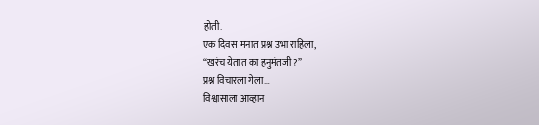होती.
एक दिवस मनात प्रश्न उभा राहिला,
“खरंच येतात का हनुमंतजी?”
प्रश्न विचारला गेला…
विश्वासाला आव्हान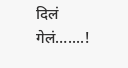दिलं गेलं…....!